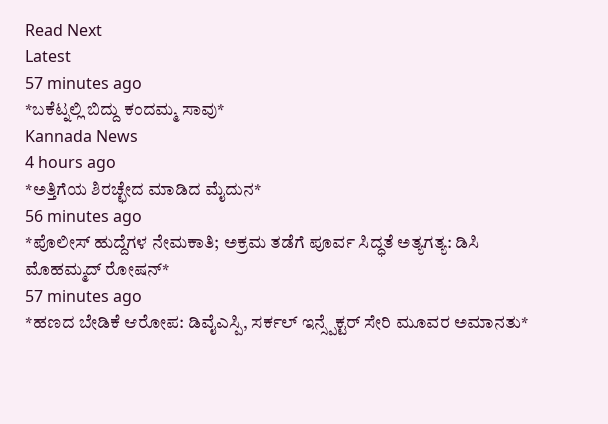Read Next
Latest
57 minutes ago
*ಬಕೆಟ್ನಲ್ಲಿ ಬಿದ್ದು ಕಂದಮ್ಮ ಸಾವು*
Kannada News
4 hours ago
*ಅತ್ತಿಗೆಯ ಶಿರಚ್ಛೇದ ಮಾಡಿದ ಮೈದುನ*
56 minutes ago
*ಪೊಲೀಸ್ ಹುದ್ದೆಗಳ ನೇಮಕಾತಿ; ಅಕ್ರಮ ತಡೆಗೆ ಪೂರ್ವ ಸಿದ್ಧತೆ ಅತ್ಯಗತ್ಯ: ಡಿಸಿ ಮೊಹಮ್ಮದ್ ರೋಷನ್*
57 minutes ago
*ಹಣದ ಬೇಡಿಕೆ ಆರೋಪ: ಡಿವೈಎಸ್ಪಿ, ಸರ್ಕಲ್ ಇನ್ಸ್ಪೆಕ್ಟರ್ ಸೇರಿ ಮೂವರ ಅಮಾನತು*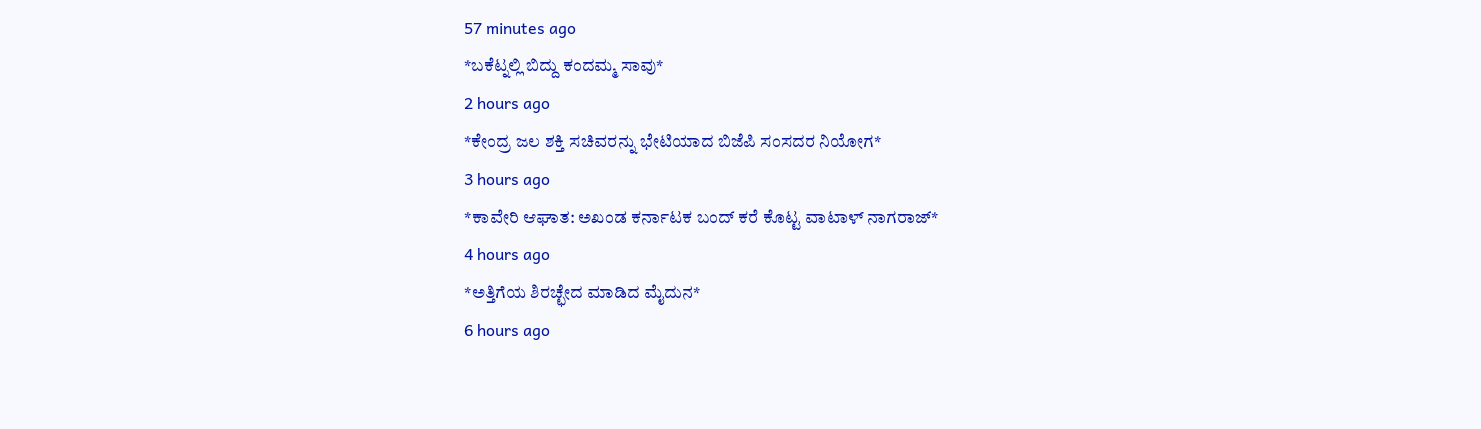57 minutes ago
*ಬಕೆಟ್ನಲ್ಲಿ ಬಿದ್ದು ಕಂದಮ್ಮ ಸಾವು*
2 hours ago
*ಕೇಂದ್ರ ಜಲ ಶಕ್ತಿ ಸಚಿವರನ್ನು ಭೇಟಿಯಾದ ಬಿಜೆಪಿ ಸಂಸದರ ನಿಯೋಗ*
3 hours ago
*ಕಾವೇರಿ ಆಘಾತ: ಅಖಂಡ ಕರ್ನಾಟಕ ಬಂದ್ ಕರೆ ಕೊಟ್ಟ ವಾಟಾಳ್ ನಾಗರಾಜ್*
4 hours ago
*ಅತ್ತಿಗೆಯ ಶಿರಚ್ಛೇದ ಮಾಡಿದ ಮೈದುನ*
6 hours ago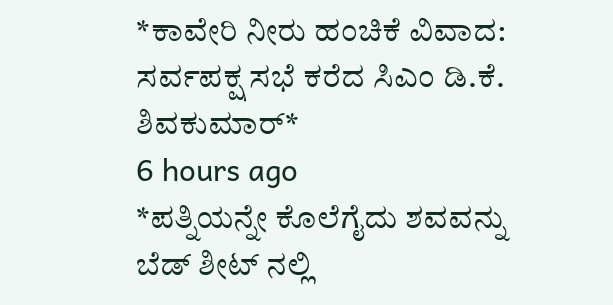*ಕಾವೇರಿ ನೀರು ಹಂಚಿಕೆ ವಿವಾದ: ಸರ್ವಪಕ್ಷ ಸಭೆ ಕರೆದ ಸಿಎಂ ಡಿ.ಕೆ. ಶಿವಕುಮಾರ್*
6 hours ago
*ಪತ್ನಿಯನ್ನೇ ಕೊಲೆಗೈದು ಶವವನ್ನು ಬೆಡ್ ಶೀಟ್ ನಲ್ಲಿ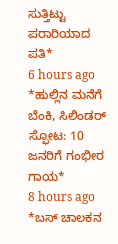ಸುತ್ತಿಟ್ಟು ಪರಾರಿಯಾದ ಪತಿ*
6 hours ago
*ಹುಲ್ಲಿನ ಮನೆಗೆ ಬೆಂಕಿ, ಸಿಲಿಂಡರ್ ಸ್ಫೋಟ: 10 ಜನರಿಗೆ ಗಂಭೀರ ಗಾಯ*
8 hours ago
*ಬಸ್ ಚಾಲಕನ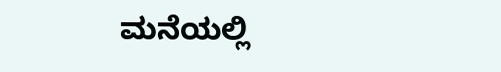ಮನೆಯಲ್ಲಿ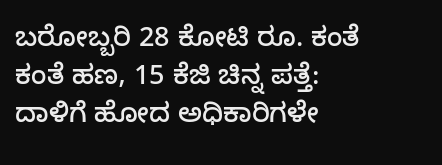ಬರೋಬ್ಬರಿ 28 ಕೋಟಿ ರೂ. ಕಂತೆ ಕಂತೆ ಹಣ, 15 ಕೆಜಿ ಚಿನ್ನ ಪತ್ತೆ: ದಾಳಿಗೆ ಹೋದ ಅಧಿಕಾರಿಗಳೇ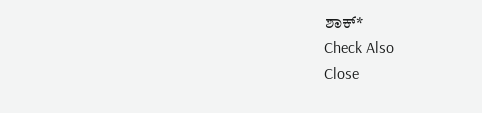ಶಾಕ್*
Check Also
Close